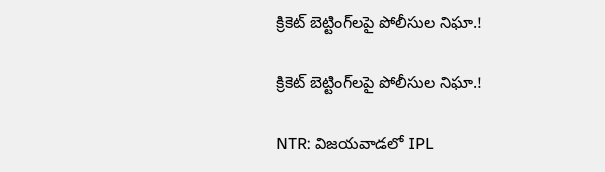క్రికెట్ బెట్టింగ్‌లపై పోలీసుల నిఘా.!

క్రికెట్ బెట్టింగ్‌లపై పోలీసుల నిఘా.!

NTR: విజయవాడలో IPL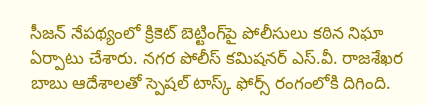సీజన్ నేపథ్యంలో క్రికెట్ బెట్టింగ్‌పై పోలీసులు కఠిన నిఘా ఏర్పాటు చేశారు. నగర పోలీస్ కమిషనర్ ఎస్.వీ. రాజశేఖర బాబు ఆదేశాలతో స్పెషల్ టాస్క్ ఫోర్స్ రంగంలోకి దిగింది.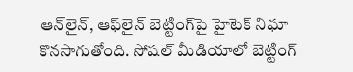ఆన్‌లైన్, ఆఫ్‌లైన్ బెట్టింగ్‌పై హైటెక్ నిఘా కొనసాగుతోంది. సోషల్ మీడియాలో బెట్టింగ్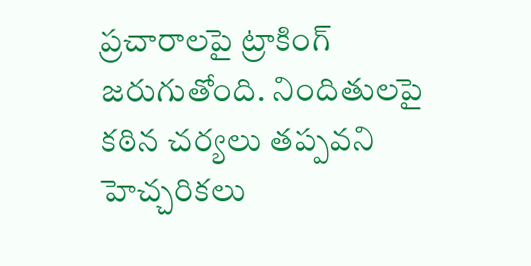ప్రచారాలపై ట్రాకింగ్ జరుగుతోంది. నిందితులపై కఠిన చర్యలు తప్పవని హెచ్చరికలు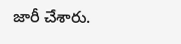జారీ చేశారు.